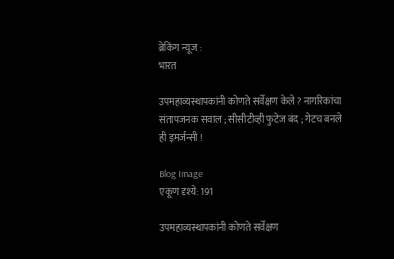ब्रेकिंग न्यूज :
भारत

उपमहाव्यस्थापकांनी कोणते सर्वेक्षण केले ? नागरिकांचा संतापजनक सवाल ; सीसीटीव्ही फुटेज बंद ; गेटच बनले ही इमर्जन्सी !

Blog Image
एकूण दृश्ये: 191

उपमहाव्यस्थापकांनी कोणते सर्वेक्षण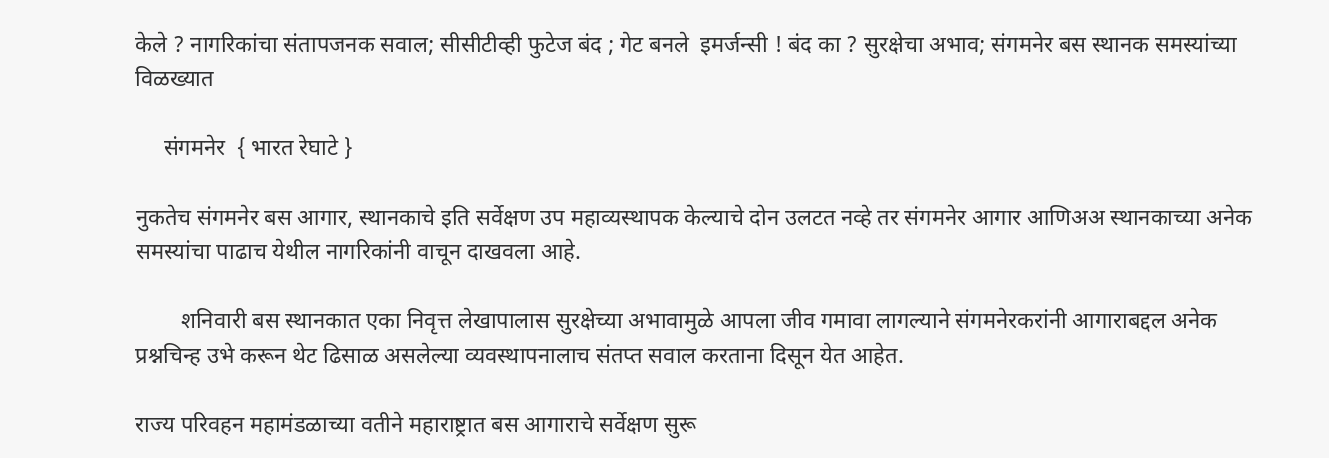केले ? नागरिकांचा संतापजनक सवाल; सीसीटीव्ही फुटेज बंद ; गेट बनले  इमर्जन्सी ! बंद का ? सुरक्षेचा अभाव; संगमनेर बस स्थानक समस्यांच्या विळख्यात

     संगमनेर  { भारत रेघाटे }

नुकतेच संगमनेर बस आगार, स्थानकाचे इति सर्वेक्षण उप महाव्यस्थापक केल्याचे दोन उलटत नव्हे तर संगमनेर आगार आणिअअ स्थानकाच्या अनेक समस्यांचा पाढाच येथील नागरिकांनी वाचून दाखवला आहे.

        शनिवारी बस स्थानकात एका निवृत्त लेखापालास सुरक्षेच्या अभावामुळे आपला जीव गमावा लागल्याने संगमनेरकरांनी आगाराबद्दल अनेक प्रश्नचिन्ह उभे करून थेट ढिसाळ असलेल्या व्यवस्थापनालाच संतप्त सवाल करताना दिसून येत आहेत.

राज्य परिवहन महामंडळाच्या वतीने महाराष्ट्रात बस आगाराचे सर्वेक्षण सुरू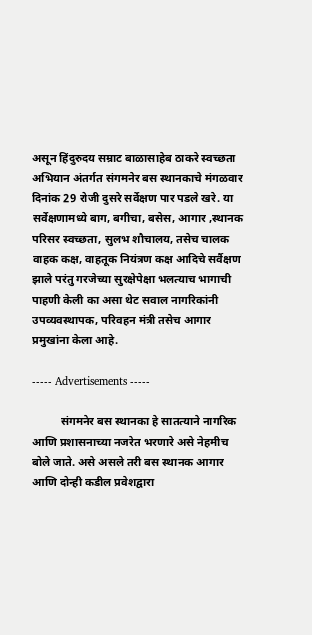असून हिंदुरुदय सम्राट बाळासाहेब ठाकरे स्वच्छता अभियान अंतर्गत संगमनेर बस स्थानकाचे मंगळवार दिनांक 29 रोजी दुसरे सर्वेक्षण पार पडले खरे. या सर्वेक्षणामध्ये बाग, बगीचा, बसेस, आगार ,स्थानक परिसर स्वच्छता, सुलभ शौचालय, तसेच चालक वाहक कक्ष, वाहतूक नियंत्रण कक्ष आदिचे सर्वैक्षण झाले परंतु गरजेच्या सुरक्षेपेक्षा भलत्याच भागाची पाहणी केली का असा थेट सवाल नागरिकांनी उपव्यवस्थापक, परिवहन मंत्री तसेच आगार प्रमुखांना केला आहे.

----- Advertisements -----

          संगमनेर बस स्थानका हे सातत्याने नागरिक आणि प्रशासनाच्या नजरेत भरणारे असे नेहमीच बोले जाते. असे असले तरी बस स्थानक आगार आणि दोन्ही कडील प्रवेशद्वारा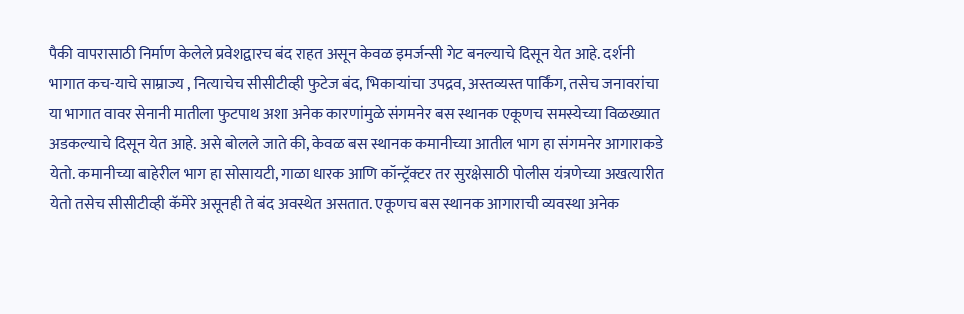पैकी वापरासाठी निर्माण केलेले प्रवेशद्वारच बंद राहत असून केवळ इमर्जन्सी गेट बनल्याचे दिसून येत आहे. दर्शनी भागात कच-याचे साम्राज्य , नित्याचेच सीसीटीव्ही फुटेज बंद, भिकाऱ्यांचा उपद्रव, अस्तव्यस्त पार्किंग, तसेच जनावरांचा या भागात वावर सेनानी मातीला फुटपाथ अशा अनेक कारणांमुळे संगमनेर बस स्थानक एकूणच समस्येच्या विळख्यात अडकल्याचे दिसून येत आहे. असे बोलले जाते की, केवळ बस स्थानक कमानीच्या आतील भाग हा संगमनेर आगाराकडे येतो. कमानीच्या बाहेरील भाग हा सोसायटी, गाळा धारक आणि कॉन्ट्रॅक्टर तर सुरक्षेसाठी पोलीस यंत्रणेच्या अखत्यारीत येतो तसेच सीसीटीव्ही कॅमेरे असूनही ते बंद अवस्थेत असतात. एकूणच बस स्थानक आगाराची व्यवस्था अनेक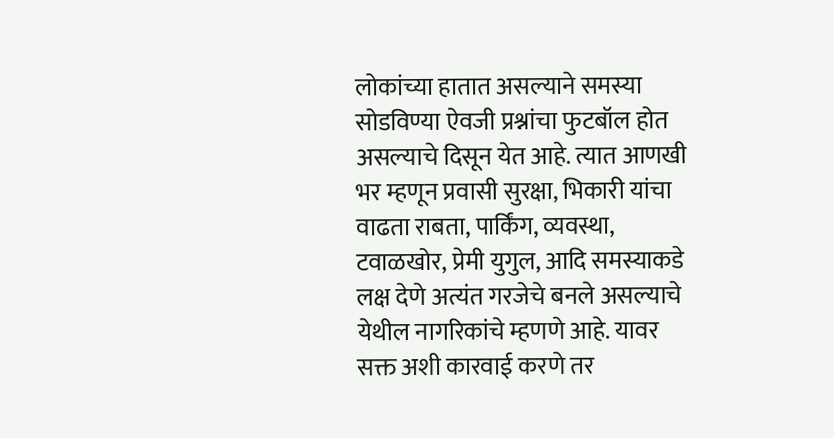लोकांच्या हातात असल्याने समस्या सोडविण्या ऐवजी प्रश्नांचा फुटबॉल होत असल्याचे दिसून येत आहे. त्यात आणखी भर म्हणून प्रवासी सुरक्षा, भिकारी यांचा वाढता राबता, पार्किंग, व्यवस्था, टवाळखोर, प्रेमी युगुल, आदि समस्याकडे लक्ष देणे अत्यंत गरजेचे बनले असल्याचे येथील नागरिकांचे म्हणणे आहे. यावर सक्त अशी कारवाई करणे तर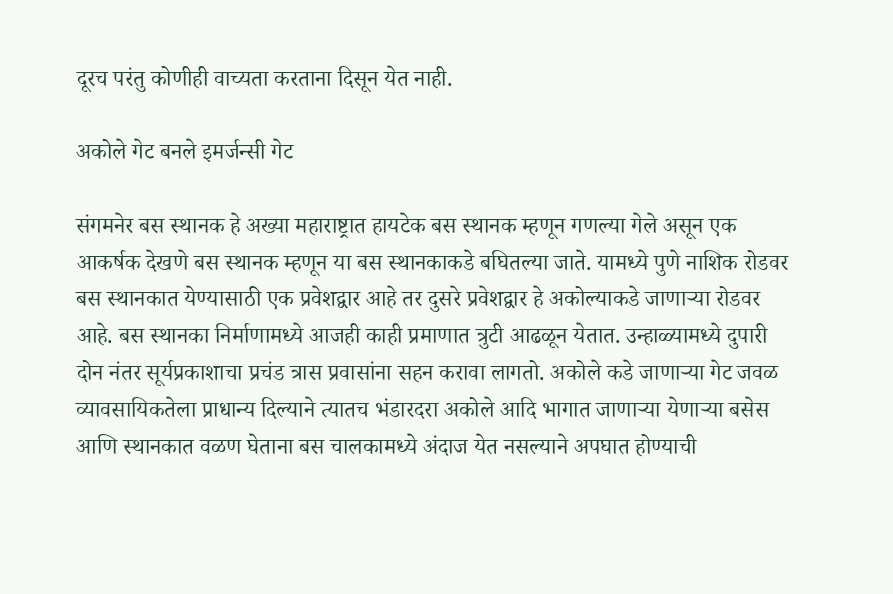दूरच परंतु कोणीही वाच्यता करताना दिसून येत नाही.

अकोले गेट बनले इमर्जन्सी गेट

संगमनेर बस स्थानक हे अख्या महाराष्ट्रात हायटेक बस स्थानक म्हणून गणल्या गेले असून एक आकर्षक देखणे बस स्थानक म्हणून या बस स्थानकाकडे बघितल्या जाते. यामध्ये पुणे नाशिक रोडवर बस स्थानकात येण्यासाठी एक प्रवेशद्वार आहे तर दुसरे प्रवेशद्वार हे अकोल्याकडे जाणाऱ्या रोडवर आहे. बस स्थानका निर्माणामध्ये आजही काही प्रमाणात त्रुटी आढळून येतात. उन्हाळ्यामध्ये दुपारी दोन नंतर सूर्यप्रकाशाचा प्रचंड त्रास प्रवासांना सहन करावा लागतो. अकोले कडे जाणाऱ्या गेट जवळ व्यावसायिकतेला प्राधान्य दिल्याने त्यातच भंडारदरा अकोले आदि भागात जाणाऱ्या येणाऱ्या बसेस आणि स्थानकात वळण घेताना बस चालकामध्ये अंदाज येत नसल्याने अपघात होण्याची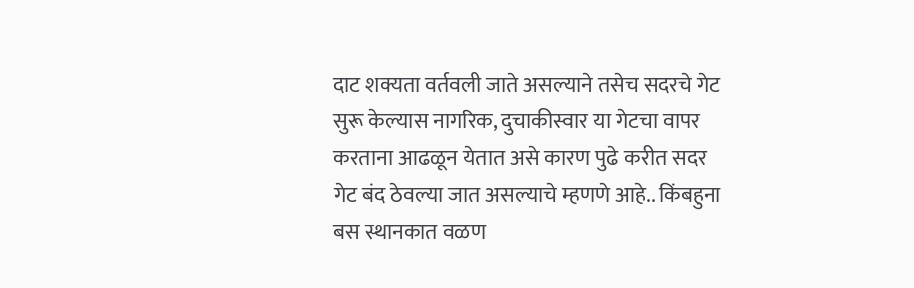दाट शक्यता वर्तवली जाते असल्याने तसेच सदरचे गेट सुरू केल्यास नागरिक, दुचाकीस्वार या गेटचा वापर करताना आढळून येतात असे कारण पुढे करीत सदर गेट बंद ठेवल्या जात असल्याचे म्हणणे आहे.. किंबहुना बस स्थानकात वळण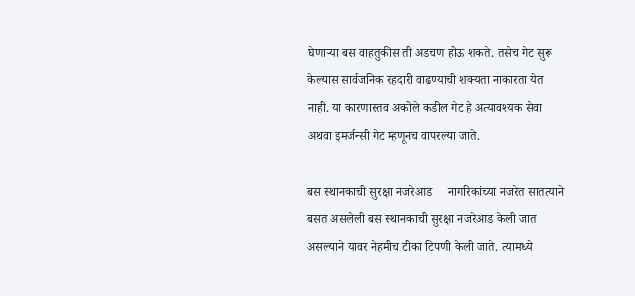घेणाऱ्या बस वाहतुकीस ती अडचण होऊ शकते. तसेच गेट सुरू केल्यास सार्वजनिक रहदारी वाढण्याची शक्यता नाकारता येत नाही. या कारणास्तव अकोले कडील गेट हे अत्यावश्यक सेवा अथवा इमर्जन्सी गेट म्हणूनच वापरल्या जाते.

बस स्थानकाची सुरक्षा नजरेआड     नागरिकांच्या नजरेत सातत्याने बसत असलेली बस स्थानकाची सुरक्षा नजरेआड केली जात असल्याने यावर नेहमीच टीका टिपणी केली जाते. त्यामध्ये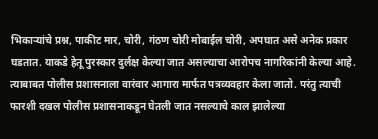भिकाऱ्यांचे प्रश्न, पाकीट मार, चोरी, गंठण चोरी मोबाईल चोरी, अपघात असे अनेक प्रकार घडतात. याकडे हेतू पुरस्कार दुर्लक्ष केल्या जात असल्याचा आरोपच नागरिकांनी केल्या आहे. त्याबाबत पोलीस प्रशासनाला वारंवार आगारा मार्फत पत्रव्यवहार केला जातो. परंतु त्याची फारशी दखल पोलीस प्रशासनाकडून घेतली जात नसल्याचे काल झालेल्या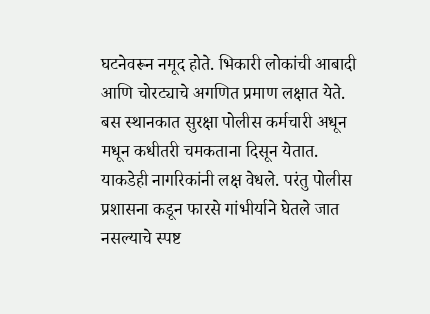घटनेवरून नमूद होते. भिकारी लोकांची आबादी आणि चोरट्याचे अगणित प्रमाण लक्षात येते. बस स्थानकात सुरक्षा पोलीस कर्मचारी अधून मधून कधीतरी चमकताना दिसून येतात. याकडेही नागरिकांनी लक्ष वेधले. परंतु पोलीस प्रशासना कडून फारसे गांभीर्याने घेतले जात नसल्याचे स्पष्ट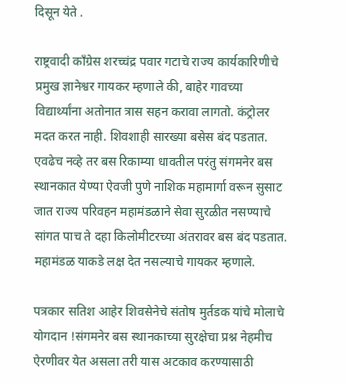दिसून येते .

राष्ट्रवादी काँग्रेस शरच्चंद्र पवार गटाचे राज्य कार्यकारिणीचे प्रमुख ज्ञानेश्वर गायकर म्हणाले की, बाहेर गावच्या विद्यार्थ्यांना अतोनात त्रास सहन करावा लागतो. कंट्रोलर मदत करत नाही. शिवशाही सारख्या बसेस बंद पडतात. एवढेच नव्हे तर बस रिकाम्या धावतील परंतु संगमनेर बस स्थानकात येण्या ऐवजी पुणे नाशिक महामार्गा वरून सुसाट जात राज्य परिवहन महामंडळाने सेवा सुरळीत नसण्याचे सांगत पाच ते दहा किलोमीटरच्या अंतरावर बस बंद पडतात. महामंडळ याकडे लक्ष देत नसल्याचे गायकर म्हणाले.

पत्रकार सतिश आहेर शिवसेनेचे संतोष मुर्तडक यांचे मोलाचे योगदान !संगमनेर बस स्थानकाच्या सुरक्षेचा प्रश्न नेहमीच ऐरणीवर येत असला तरी यास अटकाव करण्यासाठी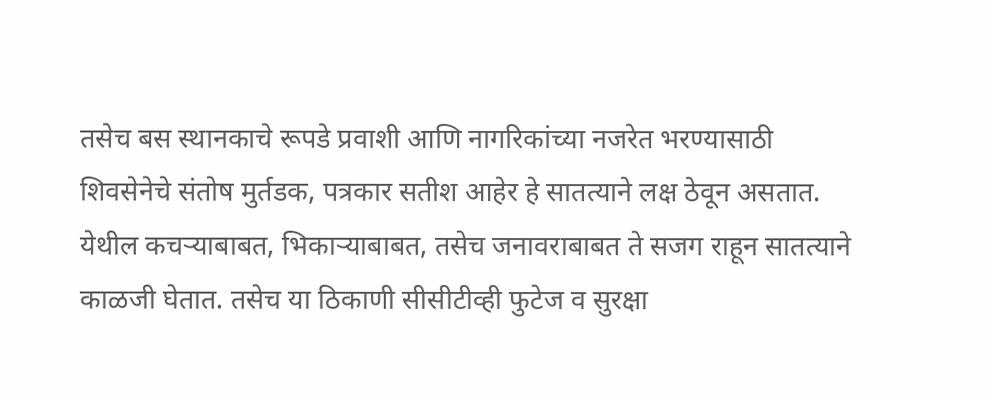तसेच बस स्थानकाचे रूपडे प्रवाशी आणि नागरिकांच्या नजरेत भरण्यासाठी शिवसेनेचे संतोष मुर्तडक, पत्रकार सतीश आहेर हे सातत्याने लक्ष ठेवून असतात. येथील कचऱ्याबाबत, भिकाऱ्याबाबत, तसेच जनावराबाबत ते सजग राहून सातत्याने काळजी घेतात. तसेच या ठिकाणी सीसीटीव्ही फुटेज व सुरक्षा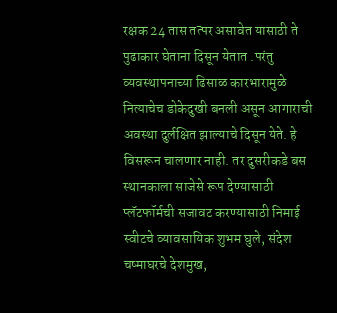रक्षक 24 तास तत्पर असावेत यासाठी ते पुढाकार घेताना दिसून येतात .परंतु व्यवस्थापनाच्या ढिसाळ कारभारामुळे नित्याचेच डोकेदुखी बनली असून आगाराची अवस्था दुर्लक्षित झाल्याचे दिसून येते. हे विसरून चालणार नाही. तर दुसरीकडे बस स्थानकाला साजेसे रूप देण्यासाठी प्लॅटफॉर्मची सजावट करण्यासाठी निमाई स्वीटचे व्यावसायिक शुभम घुले, संदेश चष्माघरचे देशमुख,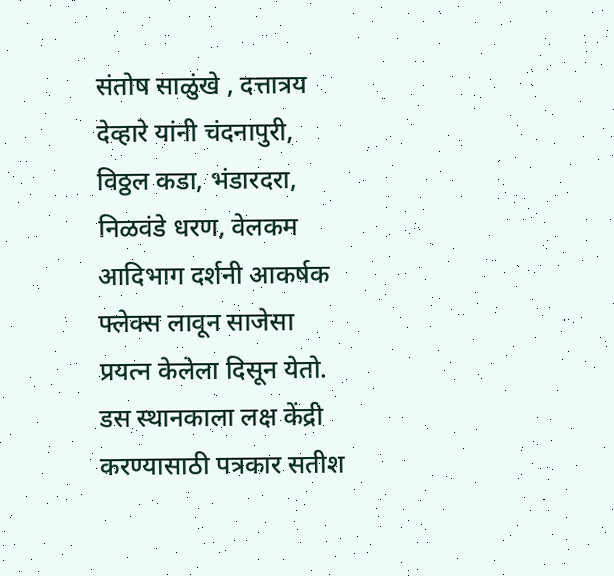संतोष साळुंखे , दत्तात्रय देव्हारे यांनी चंदनापुरी, विठ्ठल कडा, भंडारदरा, निळवंडे धरण, वेलकम आदिभाग दर्शनी आकर्षक फ्लेक्स लावून साजेसा प्रयत्न केलेला दिसून येतो. डस स्थानकाला लक्ष केंद्री करण्यासाठी पत्रकार सतीश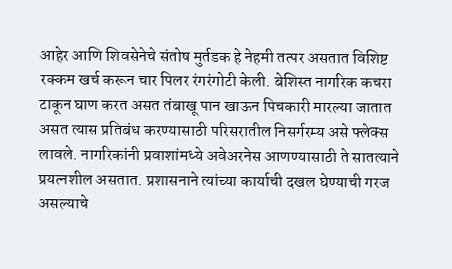आहेर आणि शिवसेनेचे संतोष मुर्तडक हे नेहमी तत्पर असतात विशिष्ट रक्कम खर्च करून चार पिलर रंगरंगोटी केली. बेशिस्त नागरिक कचरा टाकून घाण करत असत तंबाखू पान खाऊन पिचकारी मारल्या जातात असत त्यास प्रतिबंध करण्यासाठी परिसरातील निसर्गरम्य असे फ्लेक्स लावले. नागरिकांनी प्रवाशांमध्ये अवेअरनेस आणण्यासाठी ते सातत्याने प्रयत्नशील असतात. प्रशासनाने त्यांच्या कार्याची दखल घेण्याची गरज असल्याचे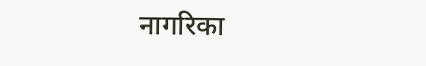नागरिका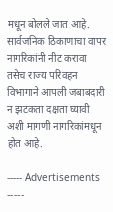मधून बोलले जात आहे. सार्वजनिक ठिकाणाचा वापर नागरिकांनी नीट करावा तसेच राज्य परिवहन विभागाने आपली जबाबदारी न झटकता दक्षता घ्यावी अशी मागणी नागरिकांमधून होत आहे.

----- Advertisements -----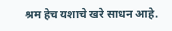श्रम हेच यशाचे खरे साधन आहे.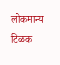लोकमान्य टिळक